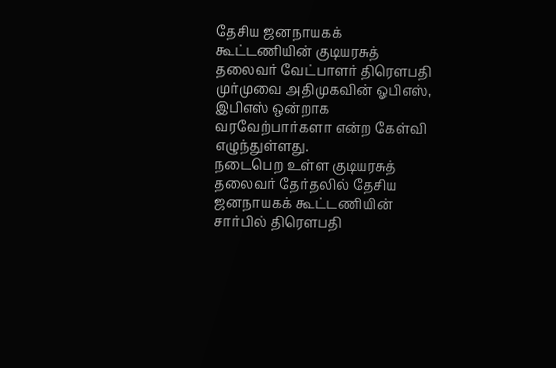தேசிய ஜனநாயகக் கூட்டணியின் குடியரசுத் தலைவர் வேட்பாளர் திரெளபதி முர்முவை அதிமுகவின் ஓபிஎஸ், இபிஎஸ் ஒன்றாக வரவேற்பார்களா என்ற கேள்வி எழுந்துள்ளது.
நடைபெற உள்ள குடியரசுத் தலைவர் தேர்தலில் தேசிய ஜனநாயகக் கூட்டணியின் சார்பில் திரெளபதி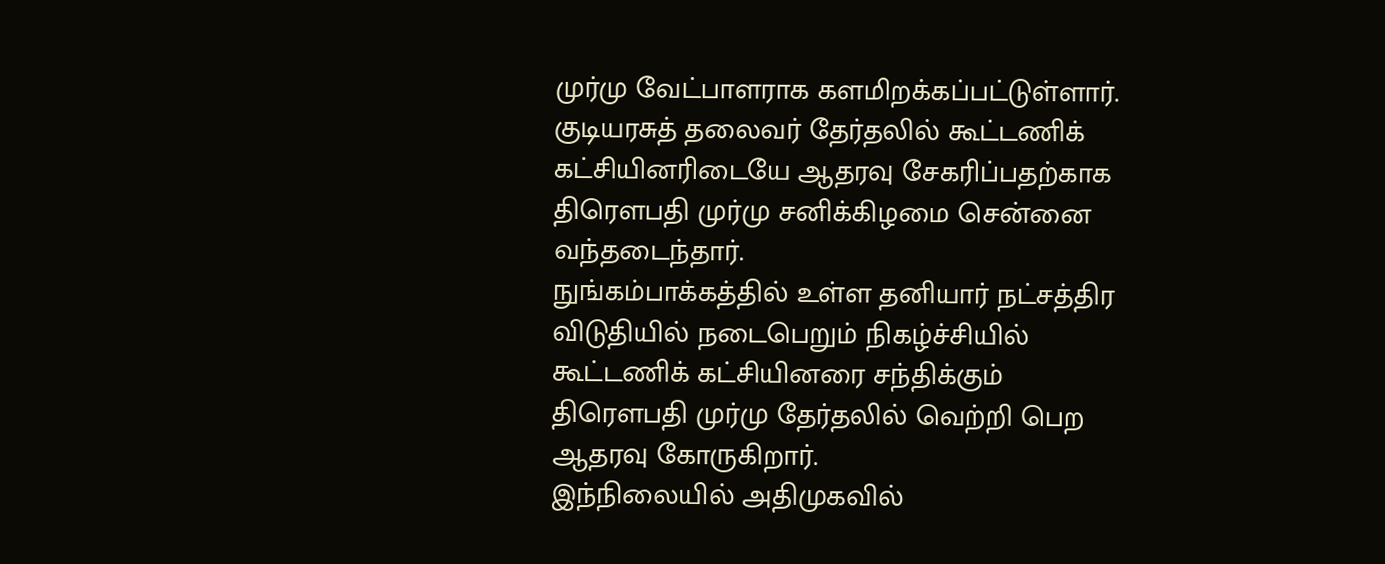முர்மு வேட்பாளராக களமிறக்கப்பட்டுள்ளார். குடியரசுத் தலைவர் தேர்தலில் கூட்டணிக் கட்சியினரிடையே ஆதரவு சேகரிப்பதற்காக திரெளபதி முர்மு சனிக்கிழமை சென்னை வந்தடைந்தார்.
நுங்கம்பாக்கத்தில் உள்ள தனியார் நட்சத்திர விடுதியில் நடைபெறும் நிகழ்ச்சியில் கூட்டணிக் கட்சியினரை சந்திக்கும் திரெளபதி முர்மு தேர்தலில் வெற்றி பெற ஆதரவு கோருகிறார்.
இந்நிலையில் அதிமுகவில்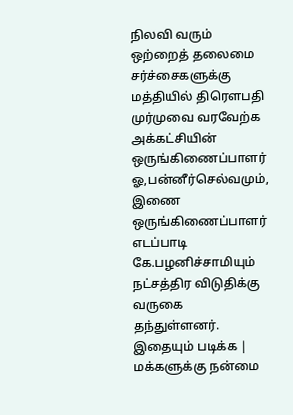நிலவி வரும் ஒற்றைத் தலைமை சர்ச்சைகளுக்கு மத்தியில் திரெளபதி முர்முவை வரவேற்க அக்கட்சியின் ஒருங்கிணைப்பாளர் ஓ,பன்னீர்செல்வமும், இணை ஒருங்கிணைப்பாளர் எடப்பாடி கே.பழனிச்சாமியும் நட்சத்திர விடுதிக்கு வருகை தந்துள்ளனர்.
இதையும் படிக்க | மக்களுக்கு நன்மை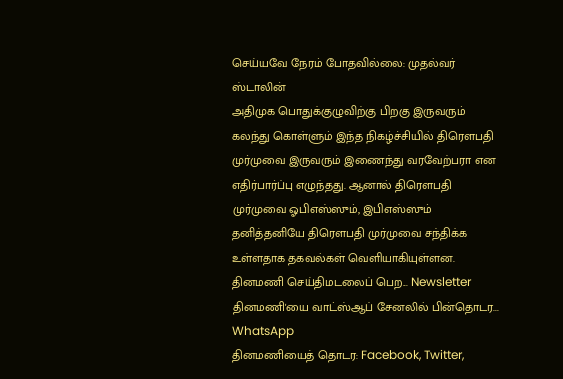செய்யவே நேரம் போதவில்லை: முதல்வர் ஸ்டாலின்
அதிமுக பொதுக்குழுவிற்கு பிறகு இருவரும் கலந்து கொள்ளும் இந்த நிகழ்ச்சியில் திரெளபதி முர்முவை இருவரும் இணைந்து வரவேற்பரா என எதிர்பார்ப்பு எழுந்தது. ஆனால் திரெளபதி முர்முவை ஓபிஎஸ்ஸும், இபிஎஸ்ஸும் தனித்தனியே திரெளபதி முர்முவை சந்திக்க உள்ளதாக தகவல்கள் வெளியாகியுள்ளன.
தினமணி செய்திமடலைப் பெற... Newsletter
தினமணி'யை வாட்ஸ்ஆப் சேனலில் பின்தொடர... WhatsApp
தினமணியைத் தொடர: Facebook, Twitter,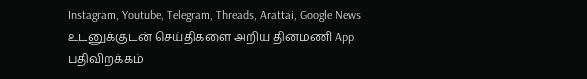Instagram, Youtube, Telegram, Threads, Arattai, Google News
உடனுக்குடன் செய்திகளை அறிய தினமணி App பதிவிறக்கம்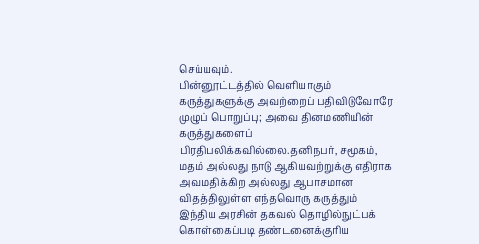செய்யவும்.
பின்னூட்டத்தில் வெளியாகும் கருத்துகளுக்கு அவற்றைப் பதிவிடுவோரே முழுப் பொறுப்பு; அவை தினமணியின் கருத்துகளைப் பிரதிபலிக்கவில்லை.தனிநபர், சமூகம், மதம் அல்லது நாடு ஆகியவற்றுக்கு எதிராக அவமதிக்கிற அல்லது ஆபாசமான விதத்திலுள்ள எந்தவொரு கருத்தும் இந்திய அரசின் தகவல் தொழில்நுட்பக் கொள்கைப்படி தண்டனைக்குரிய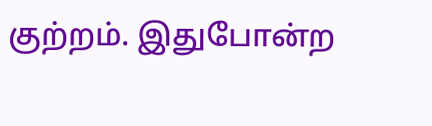குற்றம். இதுபோன்ற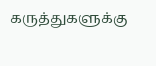கருத்துகளுக்கு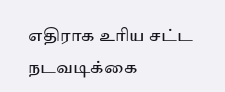எதிராக உரிய சட்ட நடவடிக்கை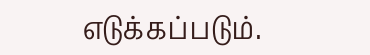எடுக்கப்படும்.